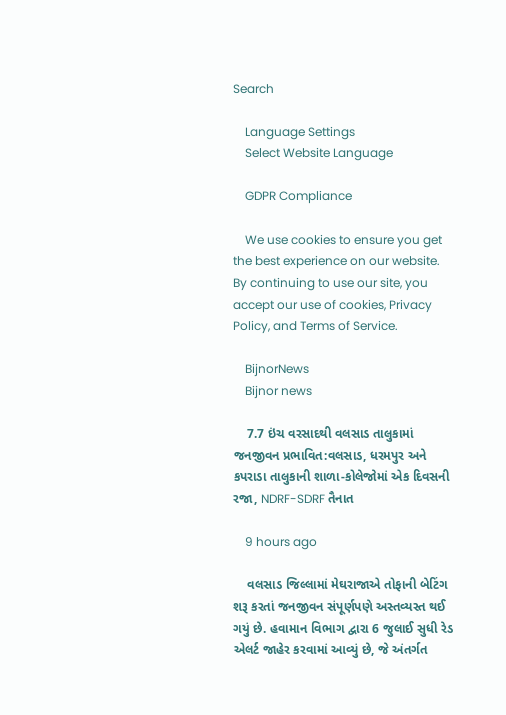Search

    Language Settings
    Select Website Language

    GDPR Compliance

    We use cookies to ensure you get the best experience on our website. By continuing to use our site, you accept our use of cookies, Privacy Policy, and Terms of Service.

    BijnorNews
    Bijnor news

    7.7 ઇંચ વરસાદથી વલસાડ તાલુકામાં જનજીવન પ્રભાવિત:વલસાડ, ધરમપુર અને કપરાડા તાલુકાની શાળા-કોલેજોમાં એક દિવસની રજા, NDRF-SDRF તૈનાત

    9 hours ago

    વલસાડ જિલ્લામાં મેઘરાજાએ તોફાની બેટિંગ શરૂ કરતાં જનજીવન સંપૂર્ણપણે અસ્તવ્યસ્ત થઈ ગયું છે. હવામાન વિભાગ દ્વારા 6 જુલાઈ સુધી રેડ એલર્ટ જાહેર કરવામાં આવ્યું છે, જે અંતર્ગત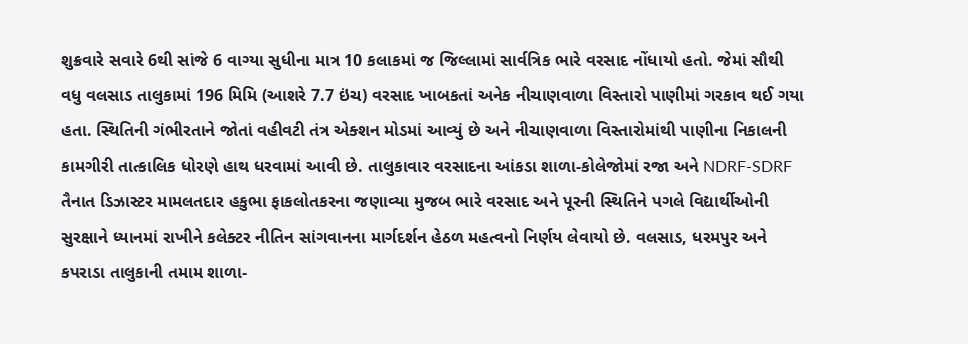શુક્રવારે સવારે 6થી સાંજે 6 વાગ્યા સુધીના માત્ર 10 કલાકમાં જ જિલ્લામાં સાર્વત્રિક ભારે વરસાદ નોંધાયો હતો. જેમાં સૌથી વધુ વલસાડ તાલુકામાં 196 મિમિ (આશરે 7.7 ઇંચ) વરસાદ ખાબકતાં અનેક નીચાણવાળા વિસ્તારો પાણીમાં ગરકાવ થઈ ગયા હતા. સ્થિતિની ગંભીરતાને જોતાં વહીવટી તંત્ર એક્શન મોડમાં આવ્યું છે અને નીચાણવાળા વિસ્તારોમાંથી પાણીના નિકાલની કામગીરી તાત્કાલિક ધોરણે હાથ ધરવામાં આવી છે. તાલુકાવાર વરસાદના આંકડા શાળા-કોલેજોમાં રજા અને NDRF-SDRF તૈનાત ડિઝાસ્ટર મામલતદાર હકુભા ફાકલોતકરના જણાવ્યા મુજબ ભારે વરસાદ અને પૂરની સ્થિતિને પગલે વિદ્યાર્થીઓની સુરક્ષાને ધ્યાનમાં રાખીને કલેક્ટર નીતિન સાંગવાનના માર્ગદર્શન હેઠળ મહત્વનો નિર્ણય લેવાયો છે. વલસાડ, ધરમપુર અને કપરાડા તાલુકાની તમામ શાળા-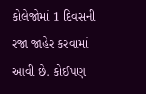કોલેજોમાં 1 દિવસની રજા જાહેર કરવામાં આવી છે. કોઈપણ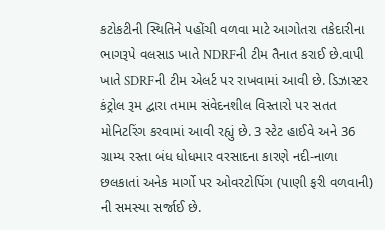કટોકટીની સ્થિતિને પહોંચી વળવા માટે આગોતરા તકેદારીના ભાગરૂપે વલસાડ ખાતે NDRFની ટીમ તૈનાત કરાઈ છે.વાપી ખાતે SDRFની ટીમ એલર્ટ પર રાખવામાં આવી છે. ડિઝાસ્ટર કંટ્રોલ રૂમ દ્વારા તમામ સંવેદનશીલ વિસ્તારો પર સતત મોનિટરિંગ કરવામાં આવી રહ્યું છે. 3 સ્ટેટ હાઈવે અને 36 ગ્રામ્ય રસ્તા બંધ ધોધમાર વરસાદના કારણે નદી-નાળા છલકાતાં અનેક માર્ગો પર ઓવરટોપિંગ (પાણી ફરી વળવાની) ની સમસ્યા સર્જાઈ છે.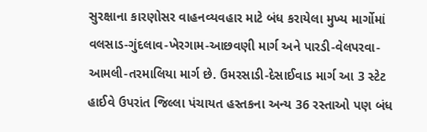સુરક્ષાના કારણોસર વાહનવ્યવહાર માટે બંધ કરાયેલા મુખ્ય માર્ગોમાં વલસાડ-ગુંદલાવ-ખેરગામ-આછવણી માર્ગ અને પારડી-વેલપરવા-આમલી-તરમાલિયા માર્ગ છે. ઉમરસાડી-દેસાઈવાડ માર્ગ આ 3 સ્ટેટ હાઈવે ઉપરાંત જિલ્લા પંચાયત હસ્તકના અન્ય 36 રસ્તાઓ પણ બંધ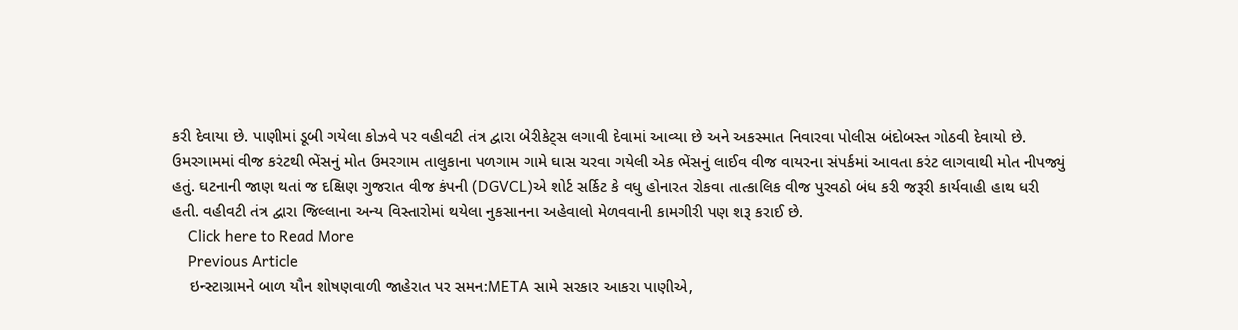કરી દેવાયા છે. પાણીમાં ડૂબી ગયેલા કોઝવે પર વહીવટી તંત્ર દ્વારા બેરીકેટ્સ લગાવી દેવામાં આવ્યા છે અને અકસ્માત નિવારવા પોલીસ બંદોબસ્ત ગોઠવી દેવાયો છે. ઉમરગામમાં વીજ કરંટથી ભેંસનું મોત ઉમરગામ તાલુકાના પળગામ ગામે ઘાસ ચરવા ગયેલી એક ભેંસનું લાઈવ વીજ વાયરના સંપર્કમાં આવતા કરંટ લાગવાથી મોત નીપજ્યું હતું. ઘટનાની જાણ થતાં જ દક્ષિણ ગુજરાત વીજ કંપની (DGVCL)એ શોર્ટ સર્કિટ કે વધુ હોનારત રોકવા તાત્કાલિક વીજ પુરવઠો બંધ કરી જરૂરી કાર્યવાહી હાથ ધરી હતી. વહીવટી તંત્ર દ્વારા જિલ્લાના અન્ય વિસ્તારોમાં થયેલા નુકસાનના અહેવાલો મેળવવાની કામગીરી પણ શરૂ કરાઈ છે.
    Click here to Read More
    Previous Article
    ઇન્સ્ટાગ્રામને બાળ યૌન શોષણવાળી જાહેરાત પર સમન:META સામે સરકાર આકરા પાણીએ,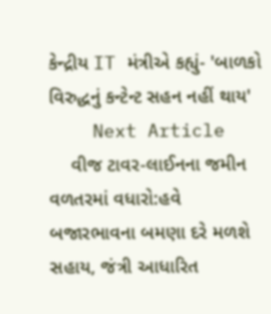કેન્દ્રીય IT મંત્રીએ કહ્યું- 'બાળકો વિરુદ્ધનું કન્ટેન્ટ સહન નહીં થાય'
    Next Article
    વીજ ટાવર-લાઈનના જમીન વળતરમાં વધારો:હવે બજારભાવના બમણા દરે મળશે સહાય, જંત્રી આધારિત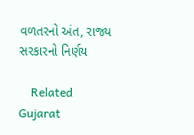વળતરનો અંત, રાજ્ય સરકારનો નિર્ણય

    Related Gujarat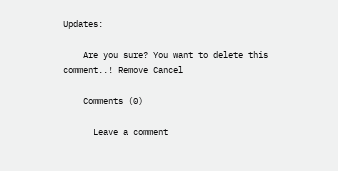Updates:

    Are you sure? You want to delete this comment..! Remove Cancel

    Comments (0)

      Leave a comment